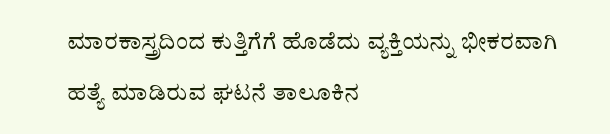ಮಾರಕಾಸ್ತ್ರದಿಂದ ಕುತ್ತಿಗೆಗೆ ಹೊಡೆದು ವ್ಯಕ್ತಿಯನ್ನು ಭೀಕರವಾಗಿ ಹತ್ಯೆ ಮಾಡಿರುವ ಘಟನೆ ತಾಲೂಕಿನ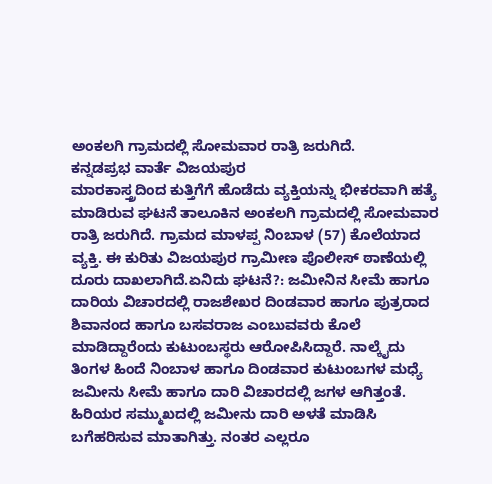ಅಂಕಲಗಿ ಗ್ರಾಮದಲ್ಲಿ ಸೋಮವಾರ ರಾತ್ರಿ ಜರುಗಿದೆ.
ಕನ್ನಡಪ್ರಭ ವಾರ್ತೆ ವಿಜಯಪುರ
ಮಾರಕಾಸ್ತ್ರದಿಂದ ಕುತ್ತಿಗೆಗೆ ಹೊಡೆದು ವ್ಯಕ್ತಿಯನ್ನು ಭೀಕರವಾಗಿ ಹತ್ಯೆ ಮಾಡಿರುವ ಘಟನೆ ತಾಲೂಕಿನ ಅಂಕಲಗಿ ಗ್ರಾಮದಲ್ಲಿ ಸೋಮವಾರ ರಾತ್ರಿ ಜರುಗಿದೆ. ಗ್ರಾಮದ ಮಾಳಪ್ಪ ನಿಂಬಾಳ (57) ಕೊಲೆಯಾದ ವ್ಯಕ್ತಿ. ಈ ಕುರಿತು ವಿಜಯಪುರ ಗ್ರಾಮೀಣ ಪೊಲೀಸ್ ಠಾಣೆಯಲ್ಲಿ ದೂರು ದಾಖಲಾಗಿದೆ.ಏನಿದು ಘಟನೆ?: ಜಮೀನಿನ ಸೀಮೆ ಹಾಗೂ ದಾರಿಯ ವಿಚಾರದಲ್ಲಿ ರಾಜಶೇಖರ ದಿಂಡವಾರ ಹಾಗೂ ಪುತ್ರರಾದ ಶಿವಾನಂದ ಹಾಗೂ ಬಸವರಾಜ ಎಂಬುವವರು ಕೊಲೆ ಮಾಡಿದ್ದಾರೆಂದು ಕುಟುಂಬಸ್ಥರು ಆರೋಪಿಸಿದ್ದಾರೆ. ನಾಲ್ಕೈದು ತಿಂಗಳ ಹಿಂದೆ ನಿಂಬಾಳ ಹಾಗೂ ದಿಂಡವಾರ ಕುಟುಂಬಗಳ ಮಧ್ಯೆ ಜಮೀನು ಸೀಮೆ ಹಾಗೂ ದಾರಿ ವಿಚಾರದಲ್ಲಿ ಜಗಳ ಆಗಿತ್ತಂತೆ. ಹಿರಿಯರ ಸಮ್ಮುಖದಲ್ಲಿ ಜಮೀನು ದಾರಿ ಅಳತೆ ಮಾಡಿಸಿ ಬಗೆಹರಿಸುವ ಮಾತಾಗಿತ್ತು. ನಂತರ ಎಲ್ಲರೂ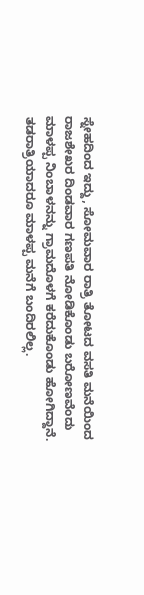ಸ್ನೇಹದಿಂದ ಇದ್ದು, ಸೋಮವಾರ ರಾತ್ರಿ ತೋಟದ ವಸತಿ ಮನೆಯಿಂದ ರಾಜಶೇಖರ ದಿಂಡವಾರ ಗಣಪತಿ ನೋಡಿಕೊಂಡು ಬರೋಣವೆಂದು ಮಾಳಪ್ಪ ನಿಂಬಾಳನನ್ನು ಗ್ರಾಮದೊಳಗೆ ಕರೆದುಕೊಂಡು ಹೋಗಿದ್ದಾನೆ. ತಡರಾತ್ರಿಯಾದರೂ ಮಾಳಪ್ಪ ಮನೆಗೆ ಬಂದಿರಲಿಲ್ಲ.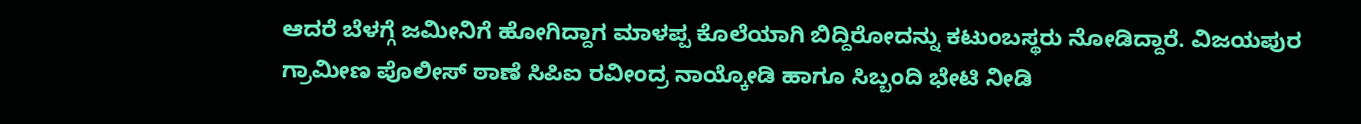ಆದರೆ ಬೆಳಗ್ಗೆ ಜಮೀನಿಗೆ ಹೋಗಿದ್ದಾಗ ಮಾಳಪ್ಪ ಕೊಲೆಯಾಗಿ ಬಿದ್ದಿರೋದನ್ನು ಕಟುಂಬಸ್ಥರು ನೋಡಿದ್ದಾರೆ. ವಿಜಯಪುರ ಗ್ರಾಮೀಣ ಪೊಲೀಸ್ ಠಾಣೆ ಸಿಪಿಐ ರವೀಂದ್ರ ನಾಯ್ಕೋಡಿ ಹಾಗೂ ಸಿಬ್ಬಂದಿ ಭೇಟಿ ನೀಡಿ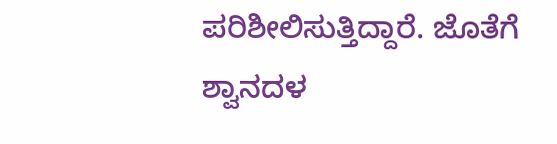ಪರಿಶೀಲಿಸುತ್ತಿದ್ದಾರೆ. ಜೊತೆಗೆ ಶ್ವಾನದಳ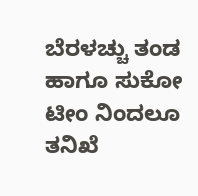ಬೆರಳಚ್ಚು ತಂಡ ಹಾಗೂ ಸುಕೋ ಟೀಂ ನಿಂದಲೂ ತನಿಖೆ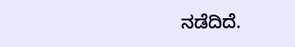ನಡೆದಿದೆ.